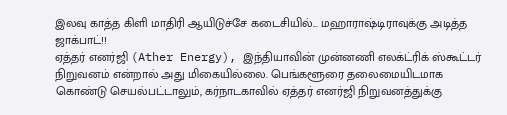இலவு காத்த கிளி மாதிரி ஆயிடுச்சே கடைசியில்... மஹாராஷ்டிராவுக்கு அடித்த ஜாக்பாட்!!
ஏத்தர் எனர்ஜி (Ather Energy), இந்தியாவின் முன்னணி எலக்ட்ரிக் ஸ்கூட்டர் நிறுவனம் என்றால் அது மிகையில்லை. பெங்களூரை தலைமையிடமாக கொண்டு செயல்பட்டாலும், கர்நாடகாவில் ஏத்தர் எனர்ஜி நிறுவனத்துக்கு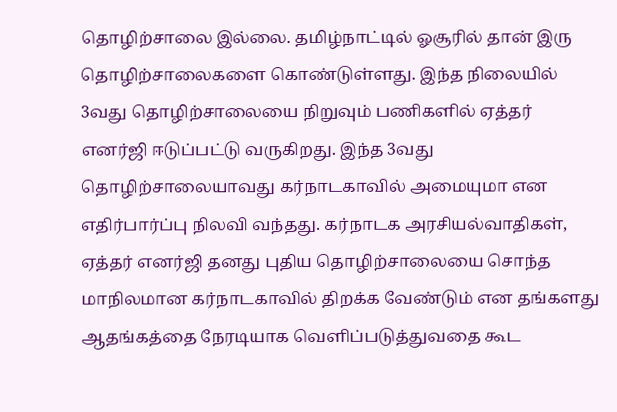தொழிற்சாலை இல்லை. தமிழ்நாட்டில் ஓசூரில் தான் இரு தொழிற்சாலைகளை கொண்டுள்ளது. இந்த நிலையில் 3வது தொழிற்சாலையை நிறுவும் பணிகளில் ஏத்தர் எனர்ஜி ஈடுப்பட்டு வருகிறது. இந்த 3வது தொழிற்சாலையாவது கர்நாடகாவில் அமையுமா என எதிர்பார்ப்பு நிலவி வந்தது. கர்நாடக அரசியல்வாதிகள், ஏத்தர் எனர்ஜி தனது புதிய தொழிற்சாலையை சொந்த மாநிலமான கர்நாடகாவில் திறக்க வேண்டும் என தங்களது ஆதங்கத்தை நேரடியாக வெளிப்படுத்துவதை கூட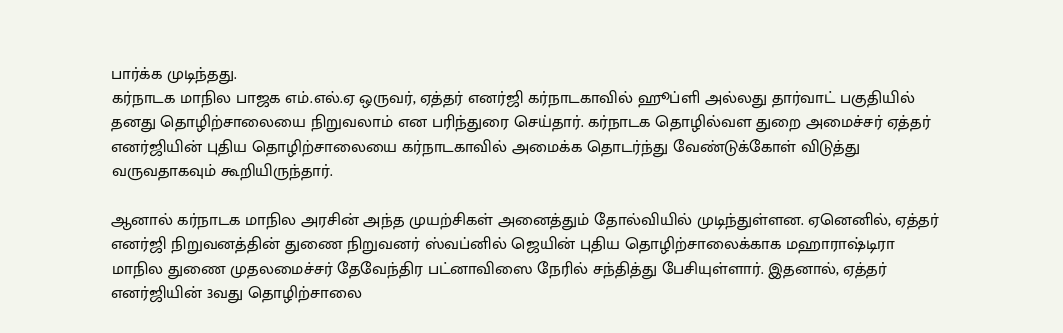பார்க்க முடிந்தது.
கர்நாடக மாநில பாஜக எம்.எல்.ஏ ஒருவர், ஏத்தர் எனர்ஜி கர்நாடகாவில் ஹூப்ளி அல்லது தார்வாட் பகுதியில் தனது தொழிற்சாலையை நிறுவலாம் என பரிந்துரை செய்தார். கர்நாடக தொழில்வள துறை அமைச்சர் ஏத்தர் எனர்ஜியின் புதிய தொழிற்சாலையை கர்நாடகாவில் அமைக்க தொடர்ந்து வேண்டுக்கோள் விடுத்து வருவதாகவும் கூறியிருந்தார்.

ஆனால் கர்நாடக மாநில அரசின் அந்த முயற்சிகள் அனைத்தும் தோல்வியில் முடிந்துள்ளன. ஏனெனில், ஏத்தர் எனர்ஜி நிறுவனத்தின் துணை நிறுவனர் ஸ்வப்னில் ஜெயின் புதிய தொழிற்சாலைக்காக மஹாராஷ்டிரா மாநில துணை முதலமைச்சர் தேவேந்திர பட்னாவிஸை நேரில் சந்தித்து பேசியுள்ளார். இதனால், ஏத்தர் எனர்ஜியின் 3வது தொழிற்சாலை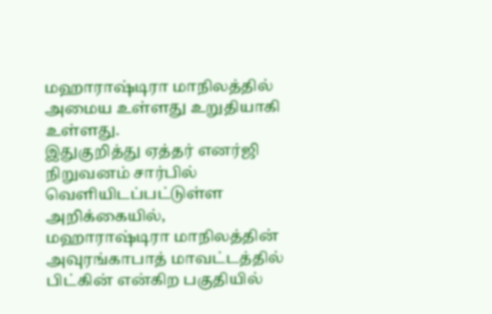மஹாராஷ்டிரா மாநிலத்தில் அமைய உள்ளது உறுதியாகி உள்ளது.
இதுகுறித்து ஏத்தர் எனர்ஜி நிறுவனம் சார்பில் வெளியிடப்பட்டுள்ள அறிக்கையில், மஹாராஷ்டிரா மாநிலத்தின் அவுரங்காபாத் மாவட்டத்தில் பிட்கின் என்கிற பகுதியில்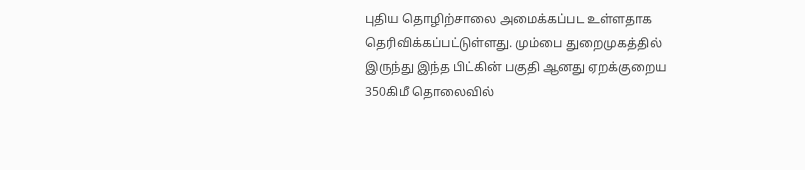புதிய தொழிற்சாலை அமைக்கப்பட உள்ளதாக தெரிவிக்கப்பட்டுள்ளது. மும்பை துறைமுகத்தில் இருந்து இந்த பிட்கின் பகுதி ஆனது ஏறக்குறைய 350கிமீ தொலைவில்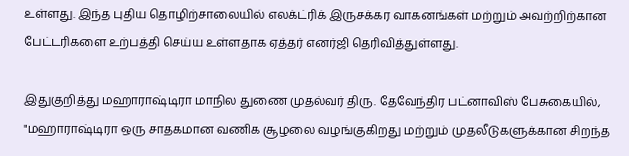உள்ளது. இந்த புதிய தொழிற்சாலையில் எலக்ட்ரிக் இருசக்கர வாகனங்கள் மற்றும் அவற்றிற்கான பேட்டரிகளை உற்பத்தி செய்ய உள்ளதாக ஏத்தர் எனர்ஜி தெரிவித்துள்ளது.

இதுகுறித்து மஹாராஷ்டிரா மாநில துணை முதல்வர் திரு. தேவேந்திர பட்னாவிஸ் பேசுகையில், "மஹாராஷ்டிரா ஒரு சாதகமான வணிக சூழலை வழங்குகிறது மற்றும் முதலீடுகளுக்கான சிறந்த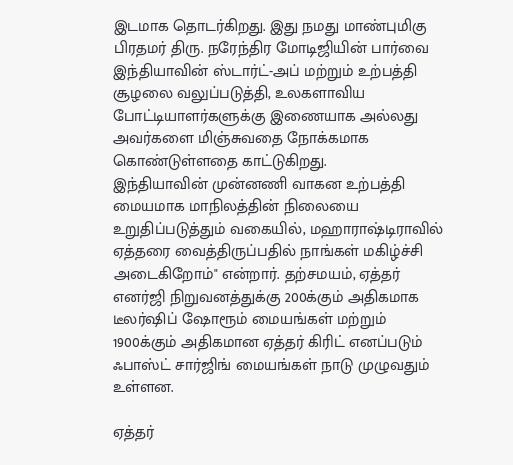இடமாக தொடர்கிறது. இது நமது மாண்புமிகு பிரதமர் திரு. நரேந்திர மோடிஜியின் பார்வை இந்தியாவின் ஸ்டார்ட்-அப் மற்றும் உற்பத்தி சூழலை வலுப்படுத்தி, உலகளாவிய போட்டியாளர்களுக்கு இணையாக அல்லது அவர்களை மிஞ்சுவதை நோக்கமாக கொண்டுள்ளதை காட்டுகிறது.
இந்தியாவின் முன்னணி வாகன உற்பத்தி மையமாக மாநிலத்தின் நிலையை உறுதிப்படுத்தும் வகையில், மஹாராஷ்டிராவில் ஏத்தரை வைத்திருப்பதில் நாங்கள் மகிழ்ச்சி அடைகிறோம்" என்றார். தற்சமயம், ஏத்தர் எனர்ஜி நிறுவனத்துக்கு 200க்கும் அதிகமாக டீலர்ஷிப் ஷோரூம் மையங்கள் மற்றும் 1900க்கும் அதிகமான ஏத்தர் கிரிட் எனப்படும் ஃபாஸ்ட் சார்ஜிங் மையங்கள் நாடு முழுவதும் உள்ளன.

ஏத்தர்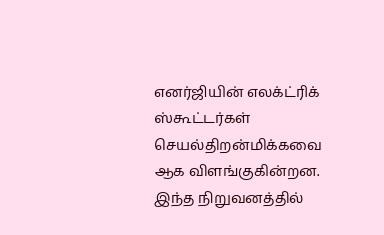எனர்ஜியின் எலக்ட்ரிக் ஸ்கூட்டர்கள் செயல்திறன்மிக்கவை ஆக விளங்குகின்றன. இந்த நிறுவனத்தில்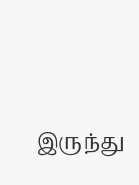இருந்து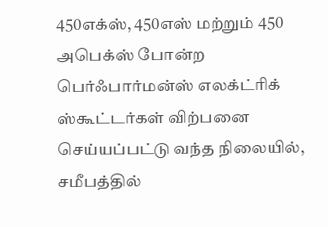450எக்ஸ், 450எஸ் மற்றும் 450 அபெக்ஸ் போன்ற பெர்ஃபார்மன்ஸ் எலக்ட்ரிக் ஸ்கூட்டர்கள் விற்பனை செய்யப்பட்டு வந்த நிலையில், சமீபத்தில்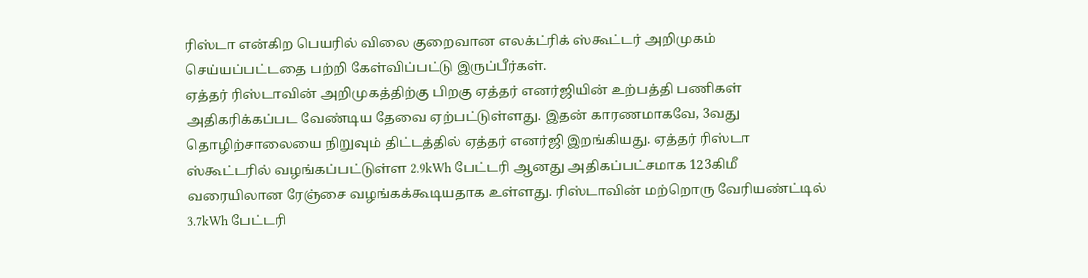ரிஸ்டா என்கிற பெயரில் விலை குறைவான எலக்ட்ரிக் ஸ்கூட்டர் அறிமுகம் செய்யப்பட்டதை பற்றி கேள்விப்பட்டு இருப்பீர்கள்.
ஏத்தர் ரிஸ்டாவின் அறிமுகத்திற்கு பிறகு ஏத்தர் எனர்ஜியின் உற்பத்தி பணிகள் அதிகரிக்கப்பட வேண்டிய தேவை ஏற்பட்டுள்ளது. இதன் காரணமாகவே, 3வது தொழிற்சாலையை நிறுவும் திட்டத்தில் ஏத்தர் எனர்ஜி இறங்கியது. ஏத்தர் ரிஸ்டா ஸ்கூட்டரில் வழங்கப்பட்டுள்ள 2.9kWh பேட்டரி ஆனது அதிகப்பட்சமாக 123கிமீ வரையிலான ரேஞ்சை வழங்கக்கூடியதாக உள்ளது. ரிஸ்டாவின் மற்றொரு வேரியண்ட்டில் 3.7kWh பேட்டரி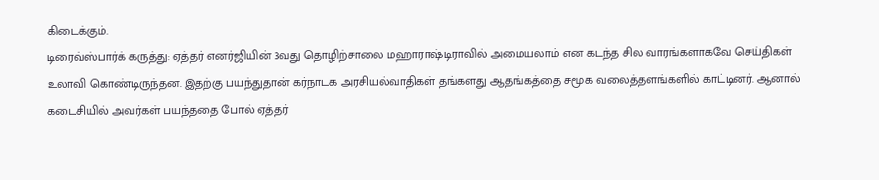கிடைக்கும்.
டிரைவ்ஸ்பார்க் கருத்து: ஏத்தர் எனர்ஜியின் 3வது தொழிற்சாலை மஹாராஷ்டிராவில் அமையலாம் என கடந்த சில வாரங்களாகவே செய்திகள் உலாவி கொண்டிருந்தன. இதற்கு பயந்துதான் கர்நாடக அரசியல்வாதிகள் தங்களது ஆதங்கத்தை சமூக வலைத்தளங்களில் காட்டினர். ஆனால் கடைசியில் அவர்கள் பயந்ததை போல் ஏத்தர்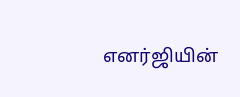எனர்ஜியின்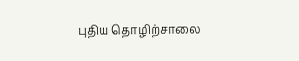புதிய தொழிற்சாலை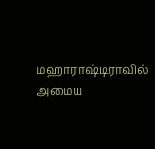மஹாராஷ்டிராவில் அமைய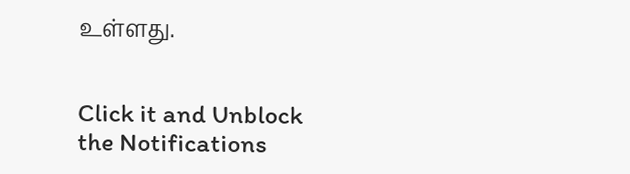உள்ளது.


Click it and Unblock the Notifications